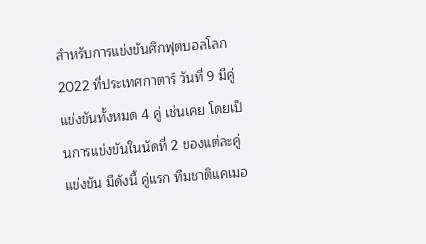สำหรับการแข่งขันศึกฟุตบอลโลก 2022 ที่ประเทศกาตาร์ วันที่ 9 มีคู่แข่งขันทั้งหมด 4 คู่ เช่นเคย โดยเป็นการแข่งขันในนัดที่ 2 ของแต่ละคู่แข่งขัน มีดังนี้ คู่แรก ทีมชาติแคเมอ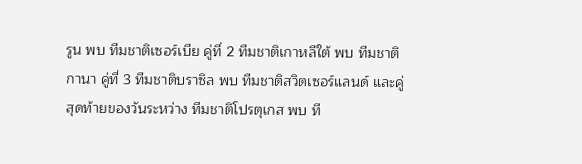รูน พบ ทีมชาติเซอร์เบีย คู่ที่ 2 ทีมชาติเกาหลีใต้ พบ ทีมชาติกานา คู่ที่ 3 ทีมชาติบราซิล พบ ทีมชาติสวิตเซอร์แลนด์ และคู่สุดท้ายของวันระหว่าง ทีมชาติโปรตุเกส พบ ที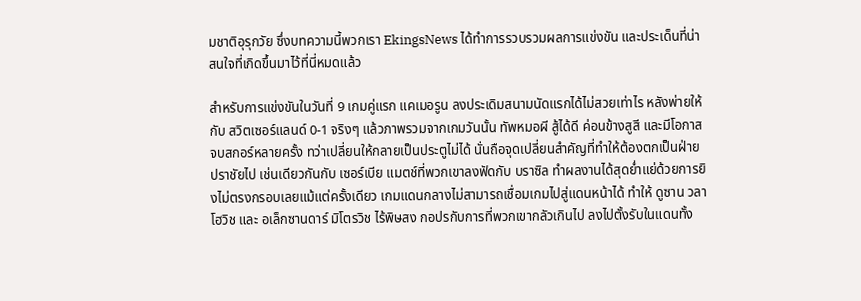มชาติอุรุกวัย ซึ่งบทความนี้พวกเรา EkingsNews ได้ทำการรวบรวมผลการแข่งขัน และประเด็นที่น่าสนใจที่เกิดขึ้นมาไว้ที่นี่หมดแล้ว

สำหรับการแข่งขันในวันที่ 9 เกมคู่แรก แคเมอรูน ลงประเดิมสนามนัดแรกได้ไม่สวยเท่าไร หลังพ่ายให้กับ สวิตเซอร์แลนด์ 0-1 จริงๆ แล้วภาพรวมจากเกมวันนั้น ทัพหมอผี สู้ได้ดี ค่อนข้างสูสี และมีโอกาสจบสกอร์หลายครั้ง ทว่าเปลี่ยนให้กลายเป็นประตูไม่ได้ นั่นถือจุดเปลี่ยนสำคัญที่ทำให้ต้องตกเป็นฝ่ายปราชัยไป เช่นเดียวกันกับ เซอร์เบีย แมตช์ที่พวกเขาลงฟัดกับ บราซิล ทำผลงานได้สุดย่ำแย่ด้วยการยิงไม่ตรงกรอบเลยแม้แต่ครั้งเดียว เกมแดนกลางไม่สามารถเชื่อมเกมไปสู่แดนหน้าได้ ทำให้ ดูซาน วลาโฮวิช และ อเล็กซานดาร์ มิโตรวิช ไร้พิษสง กอปรกับการที่พวกเขากลัวเกินไป ลงไปตั้งรับในแดนทั้ง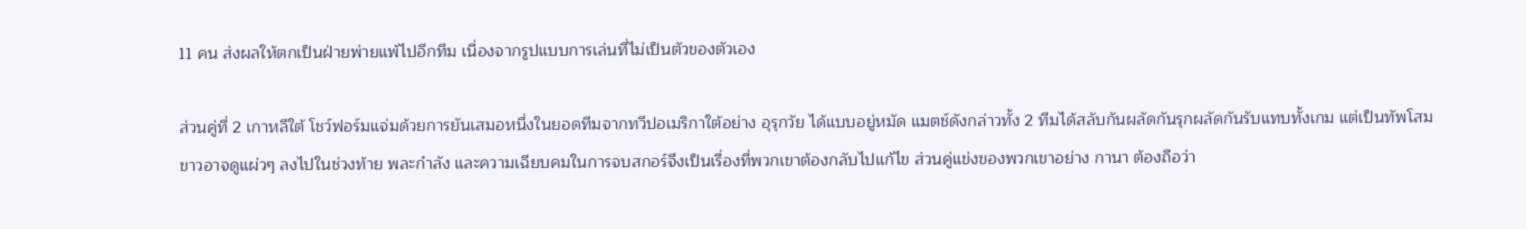11 คน ส่งผลให้ตกเป็นฝ่ายพ่ายแพ้ไปอีกทีม เนื่องจากรูปแบบการเล่นที่ไม่เป็นตัวของตัวเอง

ส่วนคู่ที่ 2 เกาหลีใต้ โชว์ฟอร์มแจ่มด้วยการยันเสมอหนึ่งในยอดทีมจากทวีปอเมริกาใต้อย่าง อุรุกวัย ได้แบบอยู่หมัด แมตช์ดังกล่าวทั้ง 2 ทีมได้สลับกันผลัดกันรุกผลัดกันรับแทบทั้งเกม แต่เป็นทัพโสมขาวอาจดูแผ่วๆ ลงไปในช่วงท้าย พละกำลัง และความเฉียบคมในการจบสกอร์จึงเป็นเรื่องที่พวกเขาต้องกลับไปแก้ไข ส่วนคู่แข่งของพวกเขาอย่าง กานา ต้องถือว่า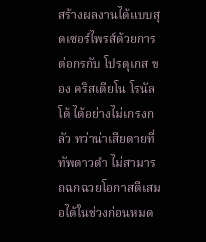สร้างผลงานได้แบบสุดเซอร์ไพรส์ด้วยการต่อกรกับ โปรตุเกส ของ คริสเตียโน โรนัลโด้ ได้อย่างไม่เกรงกลัว ทว่าน่าเสียดายที่ ทัพดาวดำ ไม่สามารถฉกฉวยโอกาสตีเสมอได้ในช่วงก่อนหมด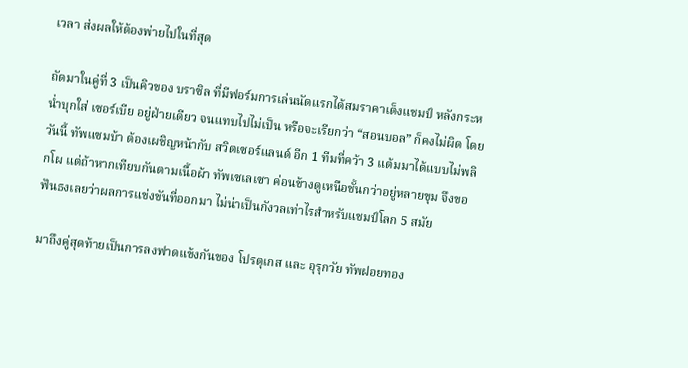เวลา ส่งผลให้ต้องพ่ายไปในที่สุด

ถัดมาในคู่ที่ 3 เป็นคิวของ บราซิล ที่มีฟอร์มการเล่นนัดแรกได้สมราคาเต็งแชมป์ หลังกระหน่ำบุกใส่ เซอร์เบีย อยู่ฝ่ายเดียว จนแทบไปไม่เป็น หรือจะเรียกว่า “สอนบอล” ก็คงไม่ผิด โดยวันนี้ ทัพแซมบ้า ต้องเผชิญหน้ากับ สวิตเซอร์แลนด์ อีก 1 ทีมที่คว้า 3 แต้มมาได้แบบไม่พลิกโผ แต่ถ้าหากเทียบกันตามเนื้อผ้า ทัพเซเลเซา ค่อนข้างดูเหนือชั้นกว่าอยู่หลายขุม จึงขอฟันธงเลยว่าผลการแข่งขันที่ออกมา ไม่น่าเป็นกังวลเท่าไรสำหรับแชมป์โลก 5 สมัย

มาถึงคู่สุดท้ายเป็นการลงฟาดแข้งกันของ โปรตุเกส และ อุรุกวัย ทัพฝอยทอง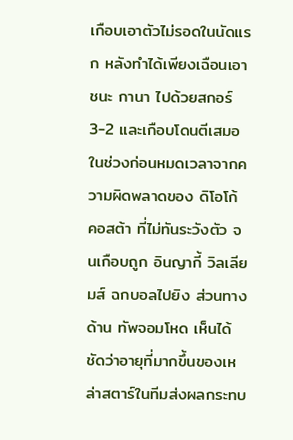เกือบเอาตัวไม่รอดในนัดแรก หลังทำได้เพียงเฉือนเอาชนะ กานา ไปด้วยสกอร์ 3-2 และเกือบโดนตีเสมอในช่วงก่อนหมดเวลาจากความผิดพลาดของ ดิโอโก้ คอสต้า ที่ไม่ทันระวังตัว จนเกือบถูก อินญากี้ วิลเลียมส์ ฉกบอลไปยิง ส่วนทางด้าน ทัพจอมโหด เห็นได้ชัดว่าอายุที่มากขึ้นของเหล่าสตาร์ในทีมส่งผลกระทบ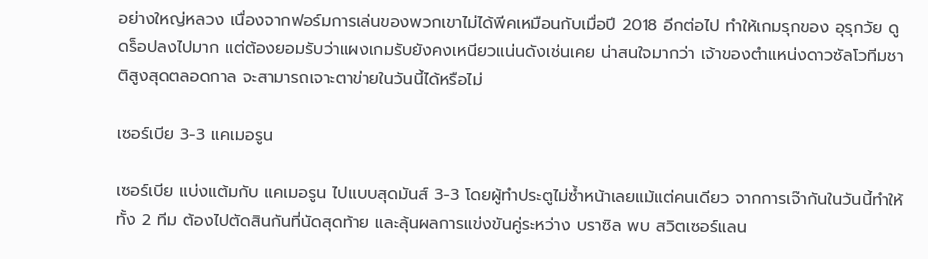อย่างใหญ่หลวง เนื่องจากฟอร์มการเล่นของพวกเขาไม่ได้พีคเหมือนกับเมื่อปี 2018 อีกต่อไป ทำให้เกมรุกของ อุรุกวัย ดูดร็อปลงไปมาก แต่ต้องยอมรับว่าแผงเกมรับยังคงเหนียวแน่นดังเช่นเคย น่าสนใจมากว่า เจ้าของตำแหน่งดาวซัลโวทีมชาติสูงสุดตลอดกาล จะสามารถเจาะตาข่ายในวันนี้ได้หรือไม่

เซอร์เบีย 3-3 แคเมอรูน

เซอร์เบีย แบ่งแต้มกับ แคเมอรูน ไปแบบสุดมันส์ 3-3 โดยผู้ทำประตูไม่ซ้ำหน้าเลยแม้แต่คนเดียว จากการเจ๊ากันในวันนี้ทำให้ทั้ง 2 ทีม ต้องไปตัดสินกันที่นัดสุดท้าย และลุ้นผลการแข่งขันคู่ระหว่าง บราซิล พบ สวิตเซอร์แลน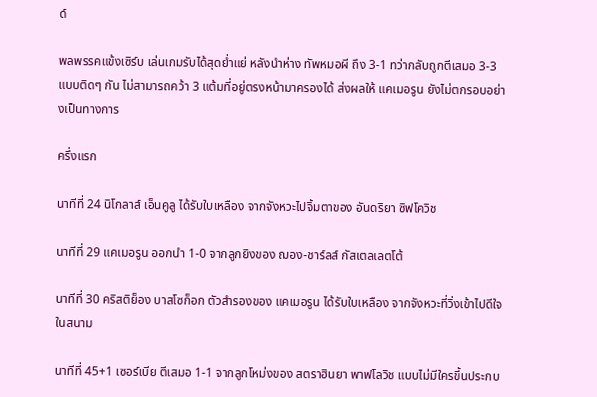ด์

พลพรรคแข้งเซิร์บ เล่นเกมรับได้สุดย่ำแย่ หลังนำห่าง ทัพหมอผี ถึง 3-1 ทว่ากลับถูกตีเสมอ 3-3 แบบติดๆ กัน ไม่สามารถคว้า 3 แต้มที่อยู่ตรงหน้ามาครองได้ ส่งผลให้ แคเมอรูน ยังไม่ตกรอบอย่างเป็นทางการ

ครึ่งแรก

นาทีที่ 24 นิโกลาส์ เอ็นคูลู ได้รับใบเหลือง จากจังหวะไปจิ้มตาของ อันดริยา ซิฟโควิช

นาทีที่ 29 แคเมอรูน ออกนำ 1-0 จากลูกยิงของ ฌอง-ชาร์ลส์ กัสเตลเลตโต้

นาทีที่ 30 คริสติย็อง บาสโซก็อก ตัวสำรองของ แคเมอรูน ได้รับใบเหลือง จากจังหวะที่วิ่งเข้าไปดีใจในสนาม

นาทีที่ 45+1 เซอร์เบีย ตีเสมอ 1-1 จากลูกโหม่งของ สตราฮินยา พาฟโลวิช แบบไม่มีใครขึ้นประกบ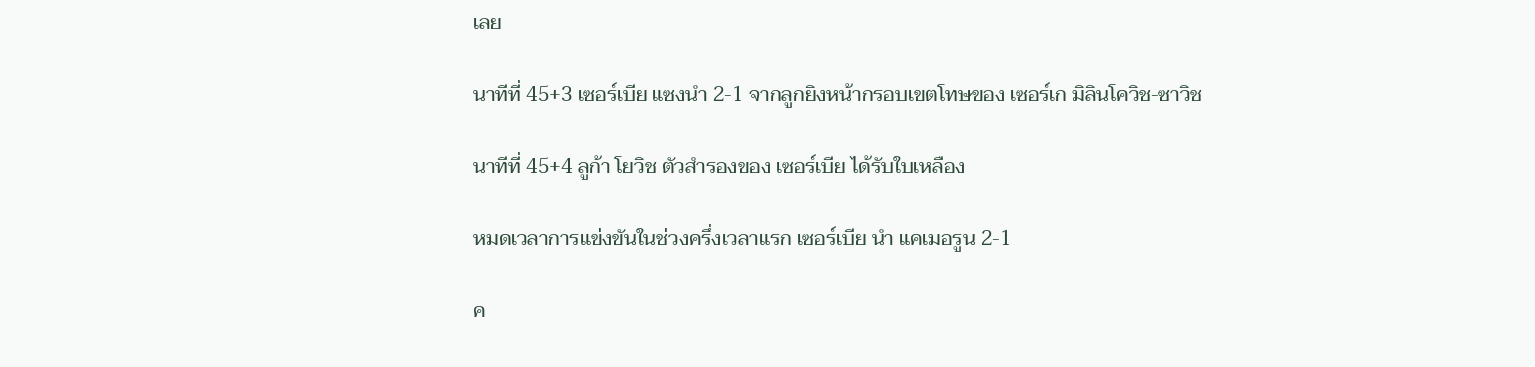เลย

นาทีที่ 45+3 เซอร์เบีย แซงนำ 2-1 จากลูกยิงหน้ากรอบเขตโทษของ เซอร์เก มิลินโควิช-ซาวิช

นาทีที่ 45+4 ลูก้า โยวิช ตัวสำรองของ เซอร์เบีย ได้รับใบเหลือง

หมดเวลาการแข่งขันในช่วงครึ่งเวลาแรก เซอร์เบีย นำ แคเมอรูน 2-1

ค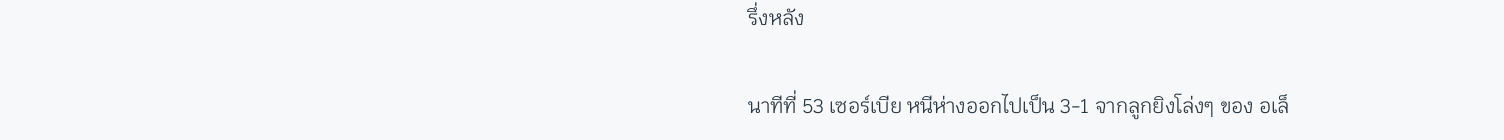รึ่งหลัง

นาทีที่ 53 เซอร์เบีย หนีห่างออกไปเป็น 3-1 จากลูกยิงโล่งๆ ของ อเล็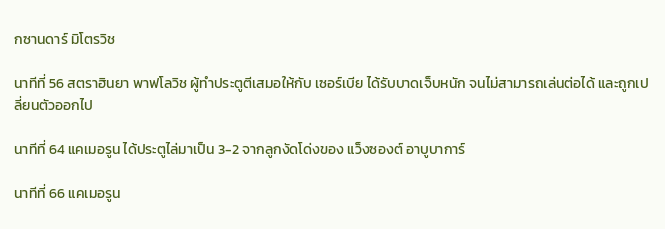กซานดาร์ มิโตรวิช

นาทีที่ 56 สตราฮินยา พาฟโลวิช ผู้ทำประตูตีเสมอให้กับ เซอร์เบีย ได้รับบาดเจ็บหนัก จนไม่สามารถเล่นต่อได้ และถูกเปลี่ยนตัวออกไป

นาทีที่ 64 แคเมอรูน ได้ประตูไล่มาเป็น 3-2 จากลูกงัดโด่งของ แว็งซองต์ อาบูบาการ์

นาทีที่ 66 แคเมอรูน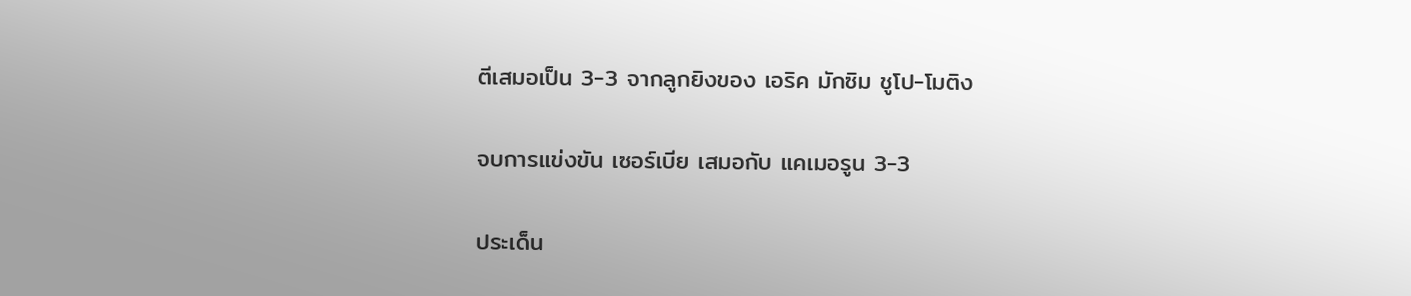ตีเสมอเป็น 3-3 จากลูกยิงของ เอริค มักซิม ชูโป-โมติง

จบการแข่งขัน เซอร์เบีย เสมอกับ แคเมอรูน 3-3

ประเด็น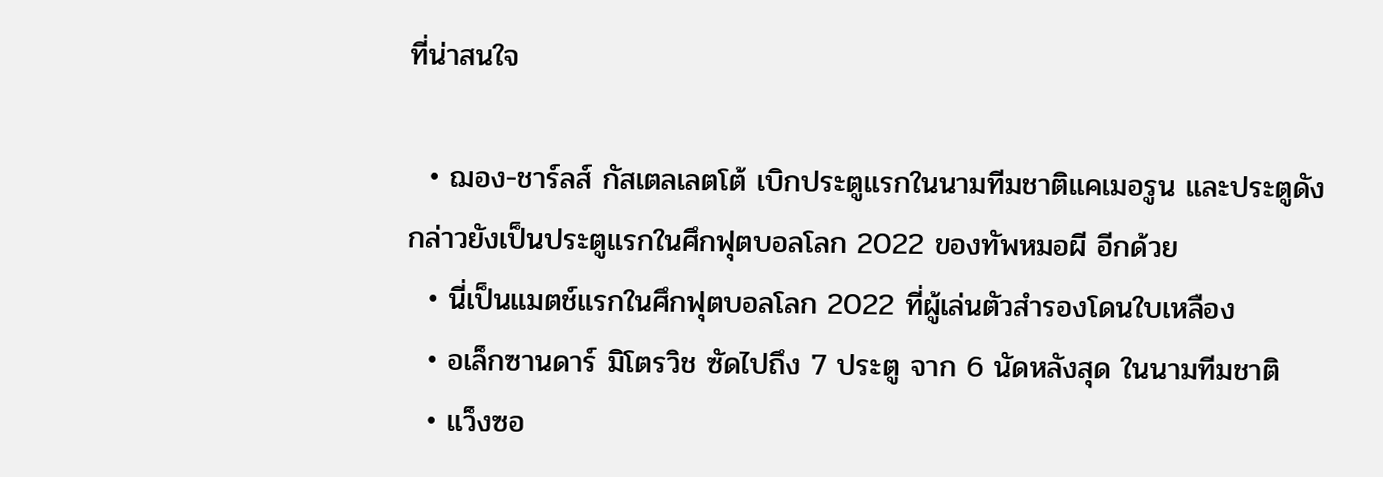ที่น่าสนใจ

  • ฌอง-ชาร์ลส์ กัสเตลเลตโต้ เบิกประตูแรกในนามทีมชาติแคเมอรูน และประตูดังกล่าวยังเป็นประตูแรกในศึกฟุตบอลโลก 2022 ของทัพหมอผี อีกด้วย
  • นี่เป็นแมตช์แรกในศึกฟุตบอลโลก 2022 ที่ผู้เล่นตัวสำรองโดนใบเหลือง
  • อเล็กซานดาร์ มิโตรวิช ซัดไปถึง 7 ประตู จาก 6 นัดหลังสุด ในนามทีมชาติ
  • แว็งซอ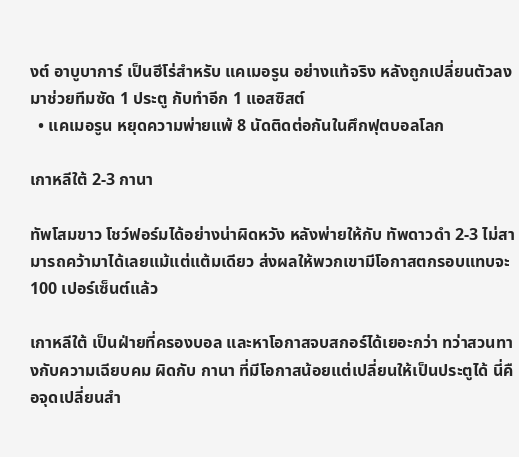งต์ อาบูบาการ์ เป็นฮีโร่สำหรับ แคเมอรูน อย่างแท้จริง หลังถูกเปลี่ยนตัวลงมาช่วยทีมซัด 1 ประตู กับทำอีก 1 แอสซิสต์
  • แคเมอรูน หยุดความพ่ายแพ้ 8 นัดติดต่อกันในศึกฟุตบอลโลก

เกาหลีใต้ 2-3 กานา

ทัพโสมขาว โชว์ฟอร์มได้อย่างน่าผิดหวัง หลังพ่ายให้กับ ทัพดาวดำ 2-3 ไม่สามารถคว้ามาได้เลยแม้แต่แต้มเดียว ส่งผลให้พวกเขามีโอกาสตกรอบแทบจะ 100 เปอร์เซ็นต์แล้ว

เกาหลีใต้ เป็นฝ่ายที่ครองบอล และหาโอกาสจบสกอร์ได้เยอะกว่า ทว่าสวนทางกับความเฉียบคม ผิดกับ กานา ที่มีโอกาสน้อยแต่เปลี่ยนให้เป็นประตูได้ นี่คือจุดเปลี่ยนสำ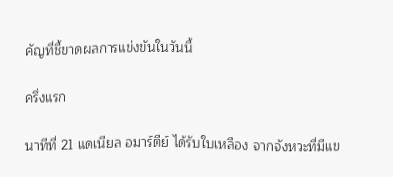คัญที่ชี้ขาดผลการแข่งขันในวันนี้

ครึ่งแรก

นาทีที่ 21 แดเนียล อมาร์ตีย์ ได้รับใบเหลือง จากจังหวะที่มีแข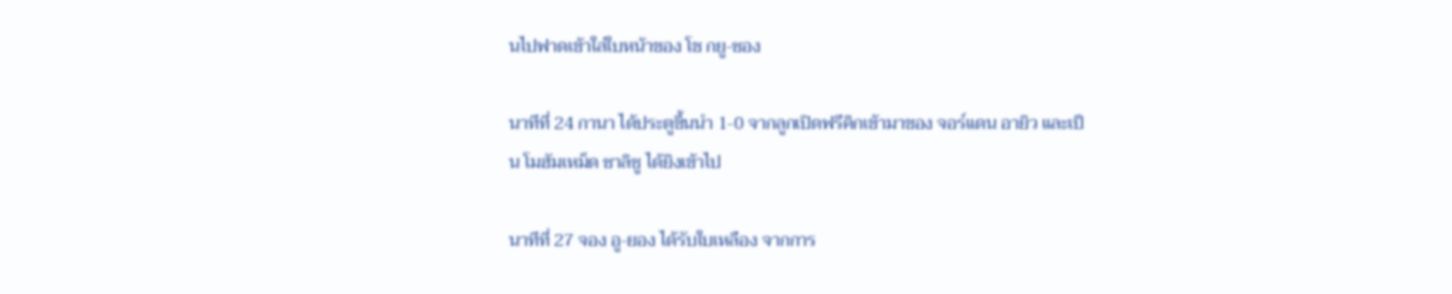นไปฟาดเข้าใส่ใบหน้าของ โช กยู-ซอง

นาทีที่ 24 กานา ได้ประตูขึ้นนำ 1-0 จากลูกเปิดฟรีคิกเข้ามาของ จอร์แดน อายิว และเป็น โมฮัมเหม็ด ซาลิซู ได้ยิงเข้าไป

นาทีที่ 27 จอง อู-ยอง ได้รับใบเหลือง จากการ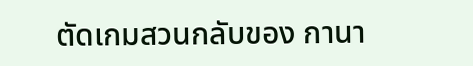ตัดเกมสวนกลับของ กานา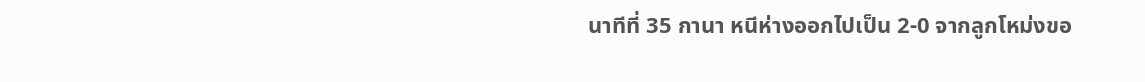นาทีที่ 35 กานา หนีห่างออกไปเป็น 2-0 จากลูกโหม่งขอ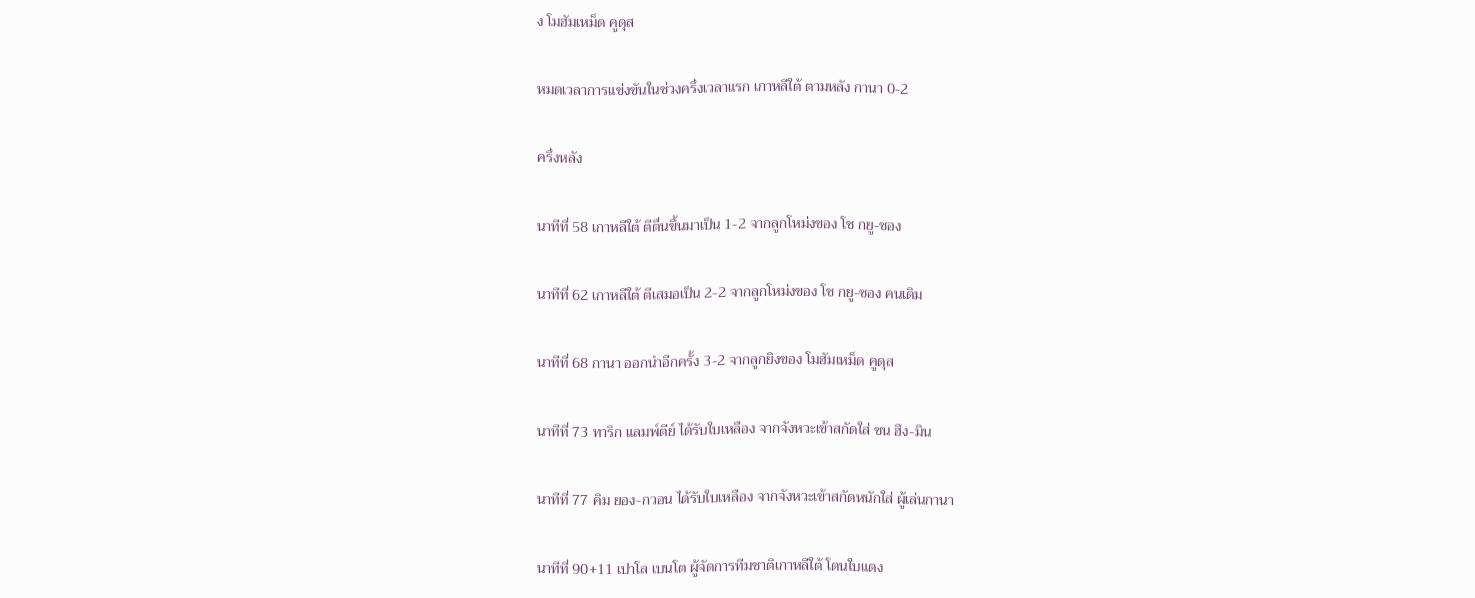ง โมฮัมเหม็ด คูดุส

หมดเวลาการแข่งขันในช่วงครึ่งเวลาแรก เกาหลีใต้ ตามหลัง กานา 0-2

ครึ่งหลัง

นาทีที่ 58 เกาหลีใต้ ตีตื่นขึ้นมาเป็น 1-2 จากลูกโหม่งของ โช กยู-ซอง

นาทีที่ 62 เกาหลีใต้ ตีเสมอเป็น 2-2 จากลูกโหม่งของ โช กยู-ซอง คนเดิม

นาทีที่ 68 กานา ออกนำอีกครั้ง 3-2 จากลูกยิงของ โมฮัมเหม็ด คูดุส

นาทีที่ 73 ทาริก แลมพ์ตีย์ ได้รับใบเหลือง จากจังหวะเข้าสกัดใส่ ซน ฮึง-มิน

นาทีที่ 77 คิม ยอง-กวอน ได้รับใบเหลือง จากจังหวะเข้าสกัดหนักใส่ ผู้เล่นกานา

นาทีที่ 90+11 เปาโล เบนโต ผู้จัดการทีมชาติเกาหลีใต้ โดนใบแดง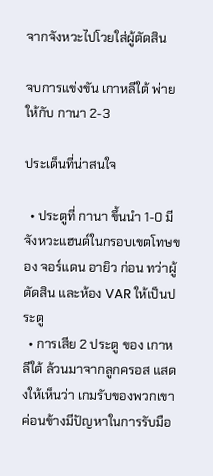จากจังหวะไปโวยใส่ผู้ตัดสิน

จบการแข่งขัน เกาหลีใต้ พ่ายให้กับ กานา 2-3

ประเด็นที่น่าสนใจ

  • ประตูที่ กานา ขึ้นนำ 1-0 มีจังหวะแฮนด์ในกรอบเขตโทษของ จอร์แดน อายิว ก่อน ทว่าผู้ตัดสิน และห้อง VAR ให้เป็นประตู
  • การเสีย 2 ประตู ของ เกาหลีใต้ ล้วนมาจากลูกครอส แสดงให้เห็นว่า เกมรับของพวกเขาค่อนข้างมีปัญหาในการรับมือ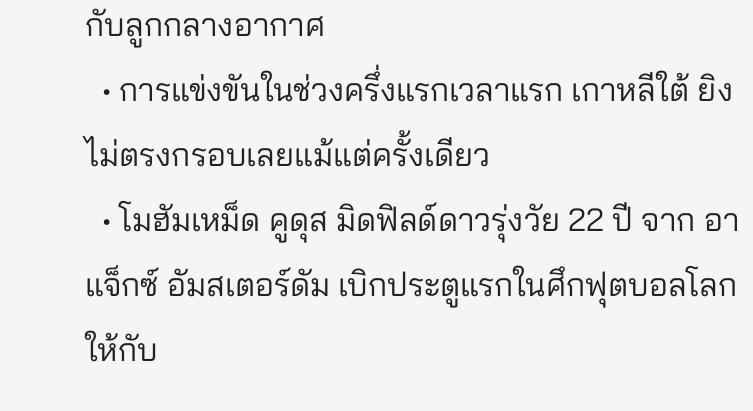กับลูกกลางอากาศ
  • การแข่งขันในช่วงครึ่งแรกเวลาแรก เกาหลีใต้ ยิงไม่ตรงกรอบเลยแม้แต่ครั้งเดียว
  • โมฮัมเหม็ด คูดุส มิดฟิลด์ดาวรุ่งวัย 22 ปี จาก อาแจ็กซ์ อัมสเตอร์ดัม เบิกประตูแรกในศึกฟุตบอลโลก ให้กับ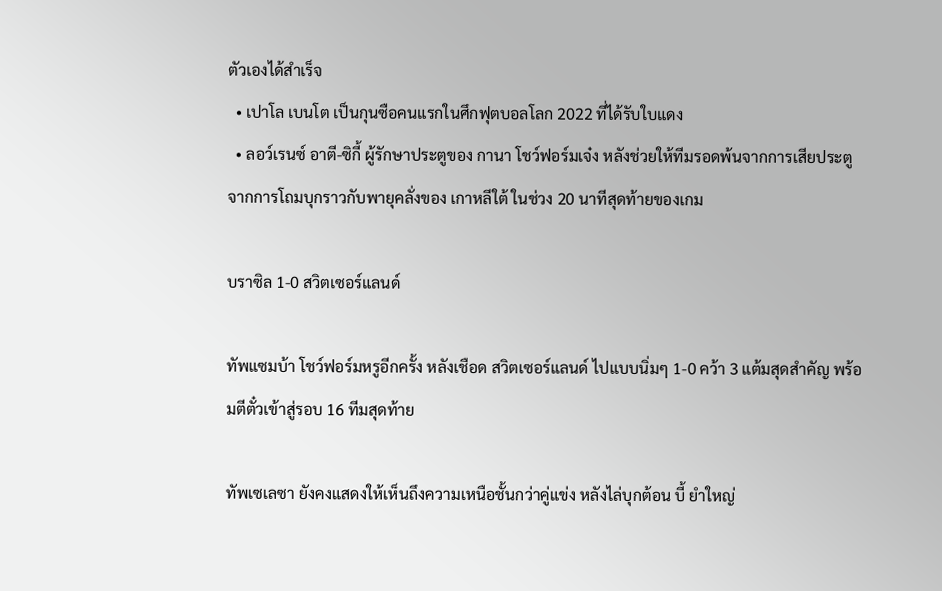ตัวเองได้สำเร็จ
  • เปาโล เบนโต เป็นกุนซือคนแรกในศึกฟุตบอลโลก 2022 ที่ได้รับใบแดง
  • ลอว์เรนซ์ อาตี-ซิกี้ ผู้รักษาประตูของ กานา โชว์ฟอร์มเจ๋ง หลังช่วยให้ทีมรอดพ้นจากการเสียประตู จากการโถมบุกราวกับพายุคลั่งของ เกาหลีใต้ ในช่วง 20 นาทีสุดท้ายของเกม

บราซิล 1-0 สวิตเซอร์แลนด์

ทัพแซมบ้า โชว์ฟอร์มหรูอีกครั้ง หลังเชือด สวิตเซอร์แลนด์ ไปแบบนิ่มๆ 1-0 คว้า 3 แต้มสุดสำคัญ พร้อมตีตั๋วเข้าสู่รอบ 16 ทีมสุดท้าย

ทัพเซเลซา ยังคงแสดงให้เห็นถึงความเหนือชั้นกว่าคู่แข่ง หลังไล่บุกต้อน บี้ ยำใหญ่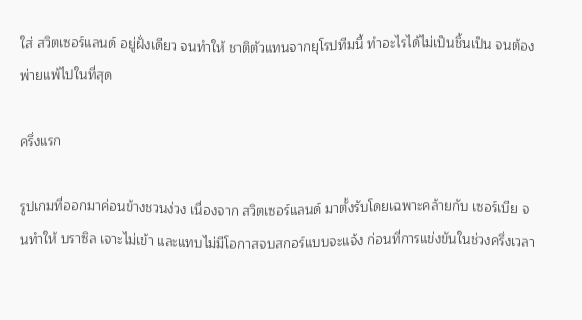ใส่ สวิตเซอร์แลนด์ อยู่ฝั่งเดียว จนทำให้ ชาติตัวแทนจากยุโรปทีมนี้ ทำอะไรได้ไม่เป็นชิ้นเป็น จนต้องพ่ายแพ้ไปในที่สุด

ครึ่งแรก

รูปเกมที่ออกมาค่อนข้างชวนง่วง เนื่องจาก สวิตเซอร์แลนด์ มาตั้งรับโดยเฉพาะคล้ายกับ เซอร์เบีย จนทำให้ บราซิล เจาะไม่เข้า และแทบไม่มีโอกาสจบสกอร์แบบจะแจ้ง ก่อนที่การแข่งขันในช่วงครึ่งเวลา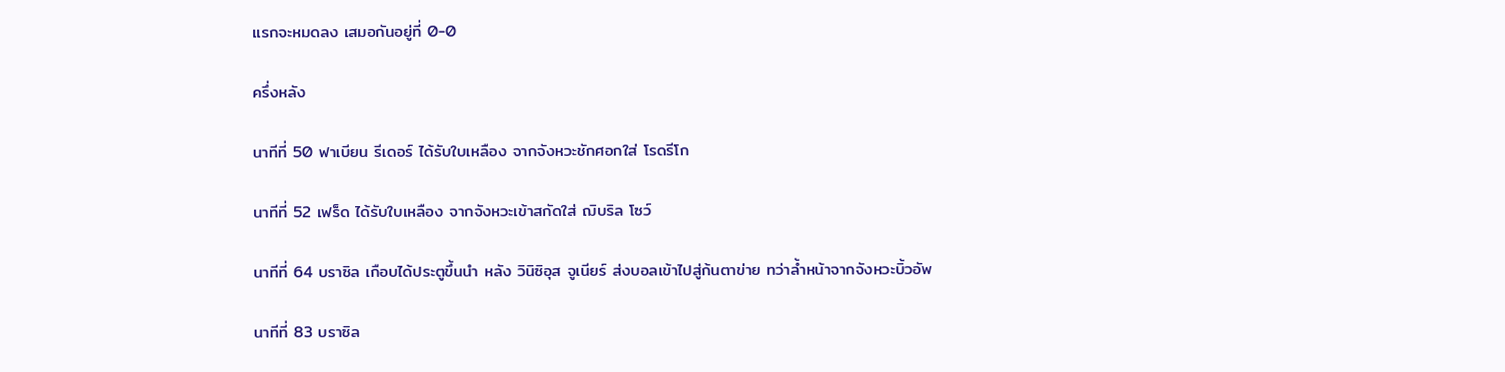แรกจะหมดลง เสมอกันอยู่ที่ 0-0

ครึ่งหลัง

นาทีที่ 50 ฟาเบียน รีเดอร์ ได้รับใบเหลือง จากจังหวะชักศอกใส่ โรดรีโก

นาทีที่ 52 เฟร็ด ได้รับใบเหลือง จากจังหวะเข้าสกัดใส่ ฌิบริล โซว์

นาทีที่ 64 บราซิล เกือบได้ประตูขึ้นนำ หลัง วินิซิอุส จูเนียร์ ส่งบอลเข้าไปสู่ก้นตาข่าย ทว่าล้ำหน้าจากจังหวะบิ้วอัพ

นาทีที่ 83 บราซิล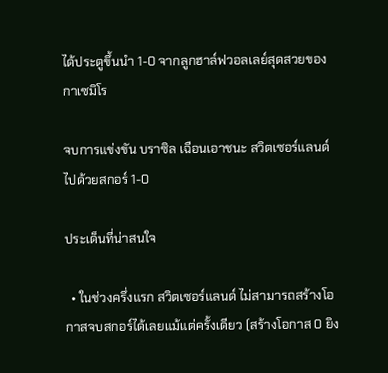ได้ประตูขึ้นนำ 1-0 จากลูกฮาล์ฟวอลเลย์สุดสวยของ กาเซมิโร

จบการแข่งขัน บราซิล เฉือนเอาชนะ สวิตเซอร์แลนด์ ไปด้วยสกอร์ 1-0

ประเด็นที่น่าสนใจ

  • ในช่วงครึ่งแรก สวิตเซอร์แลนด์ ไม่สามารถสร้างโอกาสจบสกอร์ได้เลยแม้แต่ครั้งเดียว (สร้างโอกาส 0 ยิง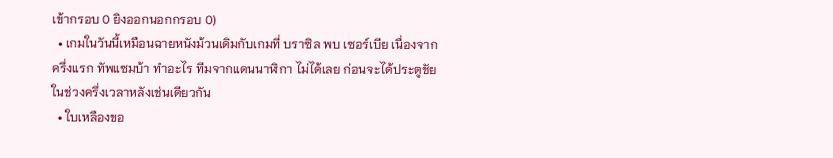เข้ากรอบ 0 ยิงออกนอกกรอบ 0)
  • เกมในวันนี้เหมือนฉายหนังม้วนเดิมกับเกมที่ บราซิล พบ เซอร์เบีย เนื่องจากครึ่งแรก ทัพแซมบ้า ทำอะไร ทีมจากแดนนาฬิกา ไม่ได้เลย ก่อนจะได้ประตูชัยในช่วงครึ่งเวลาหลังเช่นเดียวกัน
  • ใบเหลืองขอ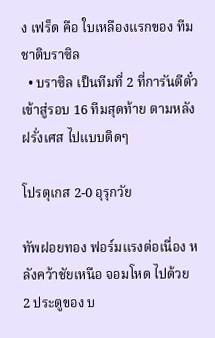ง เฟร็ด คือ ใบเหลืองแรกของ ทีมชาติบราซิล
  • บราซิล เป็นทีมที่ 2 ที่การันตีตั๋วเข้าสู่รอบ 16 ทีมสุดท้าย ตามหลัง ฝรั่งเศส ไปแบบติดๆ

โปรตุเกส 2-0 อุรุกวัย

ทัพฝอยทอง ฟอร์มแรงต่อเนื่อง หลังคว้าชัยเหนือ จอมโหด ไปด้วย 2 ประตูของ บ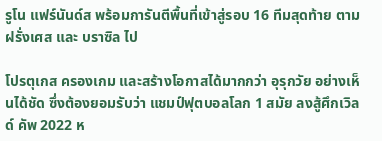รูโน แฟร์นันด์ส พร้อมการันตีพื้นที่เข้าสู่รอบ 16 ทีมสุดท้าย ตาม ฝรั่งเศส และ บราซิล ไป

โปรตุเกส ครองเกม และสร้างโอกาสได้มากกว่า อุรุกวัย อย่างเห็นได้ชัด ซึ่งต้องยอมรับว่า แชมป์ฟุตบอลโลก 1 สมัย ลงสู้ศึกเวิลด์ คัพ 2022 ห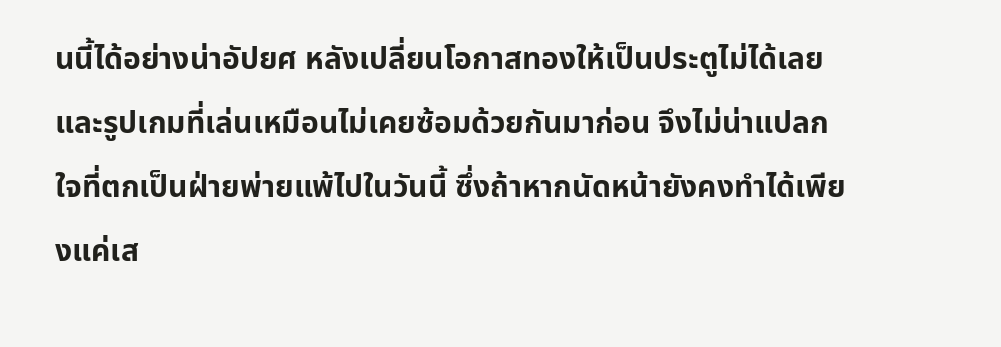นนี้ได้อย่างน่าอัปยศ หลังเปลี่ยนโอกาสทองให้เป็นประตูไม่ได้เลย และรูปเกมที่เล่นเหมือนไม่เคยซ้อมด้วยกันมาก่อน จึงไม่น่าแปลกใจที่ตกเป็นฝ่ายพ่ายแพ้ไปในวันนี้ ซึ่งถ้าหากนัดหน้ายังคงทำได้เพียงแค่เส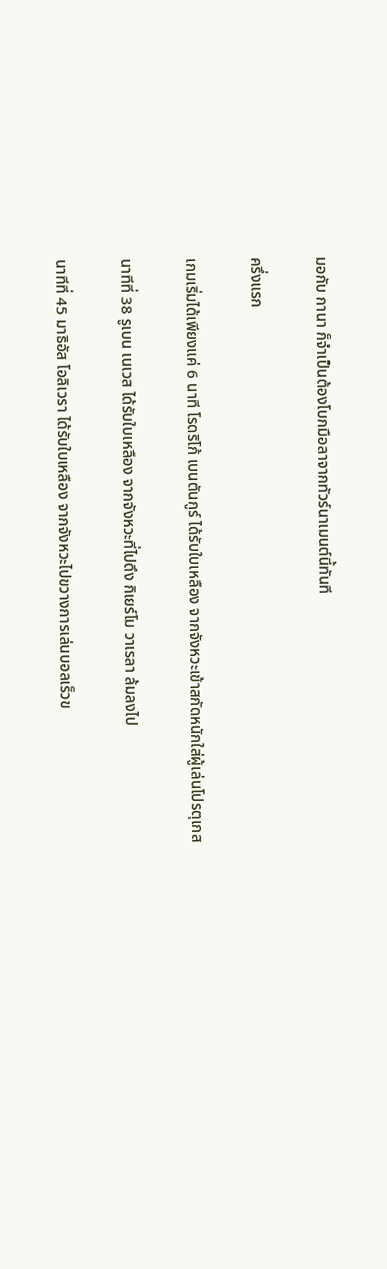มอกับ กานา ก็จำเป็นต้องโบกมือลาจากทัวร์นาเมนต์นี้ทันที

ครึ่งแรก

เกมเริ่มได้เพียงแค่ 6 นาที โรดริโก้ เบนตันกูร์ ได้รับใบเหลือง จากจังหวะเข้าสกัดหนักใส่ผู้เล่นโปรตุเกส

นาทีที่ 38 รูเบน เนเวส ได้รับใบเหลือง จากจังหวะที่ไปดึง กิเยร์โม วาเรลา ล้มลงไป

นาทีที่ 45 มาธิอัส โอลิเวรา ได้รับใบเหลือง จากจังหวะไปขวางการเล่นบอลเร็วข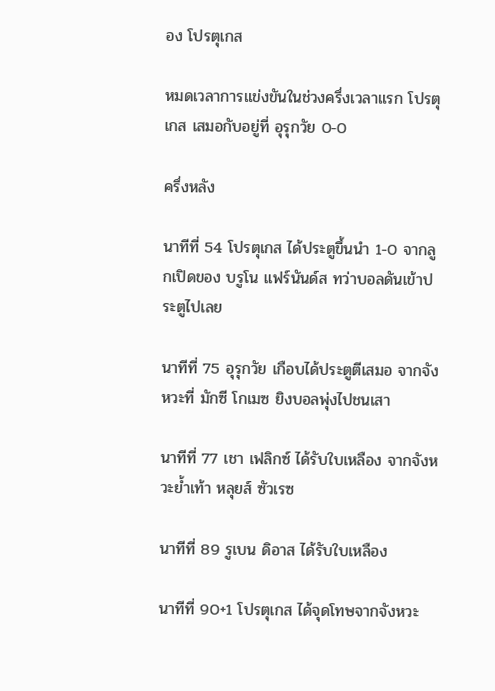อง โปรตุเกส

หมดเวลาการแข่งขันในช่วงครึ่งเวลาแรก โปรตุเกส เสมอกับอยู่ที่ อุรุกวัย 0-0

ครึ่งหลัง

นาทีที่ 54 โปรตุเกส ได้ประตูขึ้นนำ 1-0 จากลูกเปิดของ บรูโน แฟร์นันด์ส ทว่าบอลดันเข้าประตูไปเลย

นาทีที่ 75 อุรุกวัย เกือบได้ประตูตีเสมอ จากจังหวะที่ มักซี โกเมซ ยิงบอลพุ่งไปชนเสา

นาทีที่ 77 เชา เฟลิกซ์ ได้รับใบเหลือง จากจังหวะย้ำเท้า หลุยส์ ซัวเรซ

นาทีที่ 89 รูเบน ดิอาส ได้รับใบเหลือง

นาทีที่ 90+1 โปรตุเกส ได้จุดโทษจากจังหวะ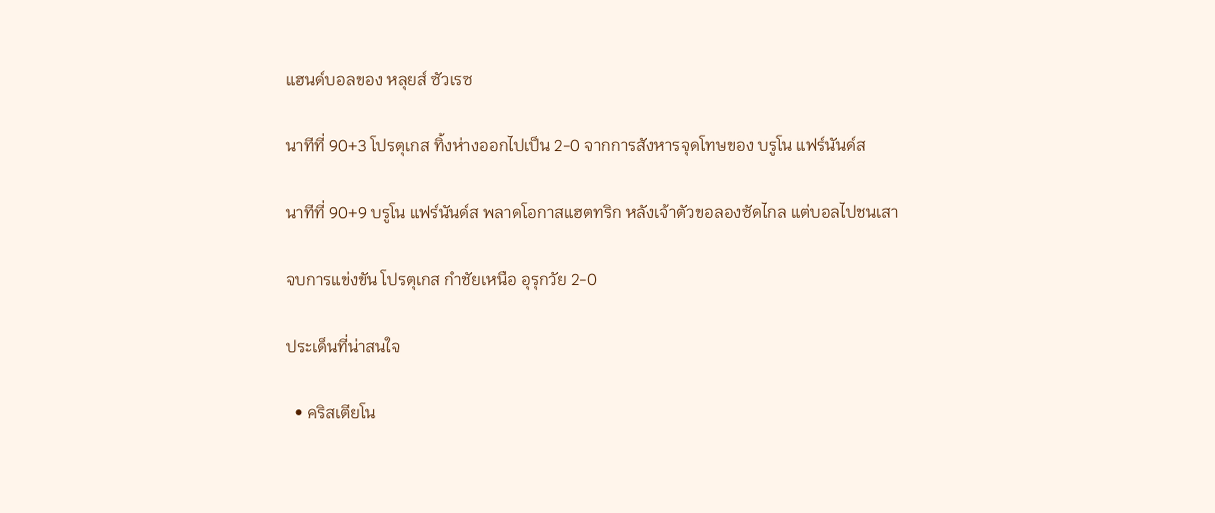แฮนด์บอลของ หลุยส์ ซัวเรซ

นาทีที่ 90+3 โปรตุเกส ทิ้งห่างออกไปเป็น 2-0 จากการสังหารจุดโทษของ บรูโน แฟร์นันด์ส

นาทีที่ 90+9 บรูโน แฟร์นันด์ส พลาดโอกาสแฮตทริก หลังเจ้าตัวขอลองซัดไกล แต่บอลไปชนเสา

จบการแข่งขัน โปรตุเกส กำชัยเหนือ อุรุกวัย 2-0

ประเด็นที่น่าสนใจ

  • คริสเตียโน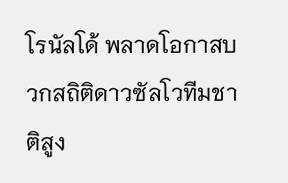โรนัลโด้ พลาดโอกาสบวกสถิติดาวซัลโวทีมชาติสูง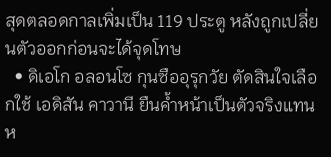สุดตลอดกาลเพิ่มเป็น 119 ประตู หลังถูกเปลี่ยนตัวออกก่อนจะได้จุดโทษ
  • ดิเอโก อลอนโซ กุนซืออุรุกวัย ตัดสินใจเลือกใช้ เอดิสัน คาวานี ยืนค้ำหน้าเป็นตัวจริงแทน ห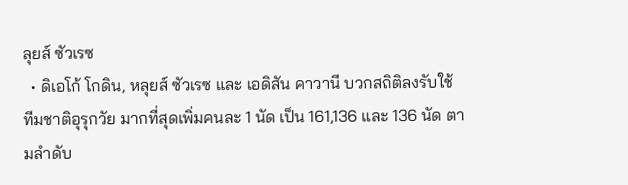ลุยส์ ซัวเรซ
  • ดิเอโก้ โกดิน, หลุยส์ ซัวเรซ และ เอดิสัน คาวานี บวกสถิติลงรับใช้ ทีมชาติอุรุกวัย มากที่สุดเพิ่มคนละ 1 นัด เป็น 161,136 และ 136 นัด ตามลำดับ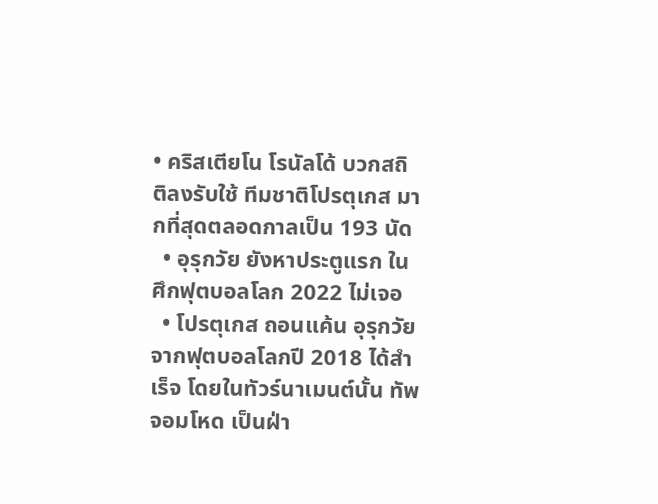• คริสเตียโน โรนัลโด้ บวกสถิติลงรับใช้ ทีมชาติโปรตุเกส มากที่สุดตลอดกาลเป็น 193 นัด
  • อุรุกวัย ยังหาประตูแรก ในศึกฟุตบอลโลก 2022 ไม่เจอ
  • โปรตุเกส ถอนแค้น อุรุกวัย จากฟุตบอลโลกปี 2018 ได้สำเร็จ โดยในทัวร์นาเมนต์นั้น ทัพจอมโหด เป็นฝ่า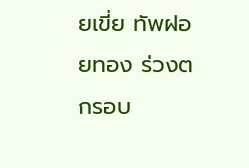ยเขี่ย ทัพฝอยทอง ร่วงตกรอบ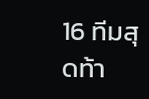16 ทีมสุดท้า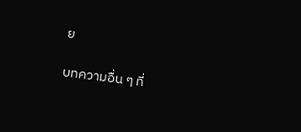ย

บทความอื่น ๆ ที่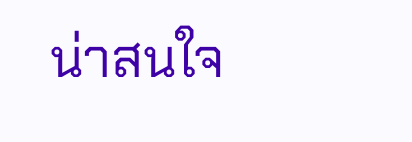น่าสนใจ